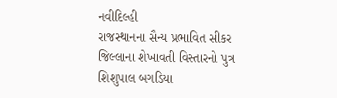નવીદિલ્હી
રાજસ્થાનના સૈન્ય પ્રભાવિત સીકર જિલ્લાના શેખાવતી વિસ્તારનો પુત્ર શિશુપાલ બગડિયા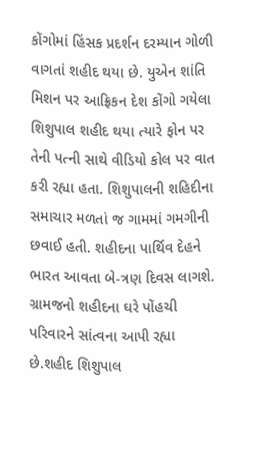કોંગોમાં હિંસક પ્રદર્શન દરમ્યાન ગોળી વાગતાં શહીદ થયા છે. યુએન શાંતિ મિશન પર આફ્રિકન દેશ કોંગો ગયેલા શિશુપાલ શહીદ થયા ત્યારે ફોન પર તેની પત્ની સાથે વીડિયો કોલ પર વાત કરી રહ્યા હતા. શિશુપાલની શહિદીના સમાચાર મળતાં જ ગામમાં ગમગીની છવાઈ હતી. શહીદના પાર્થિવ દેહને ભારત આવતા બે-ત્રણ દિવસ લાગશે. ગ્રામજનો શહીદના ઘરે પોંહચી પરિવારને સાંત્વના આપી રહ્યા છે.શહીદ શિશુપાલ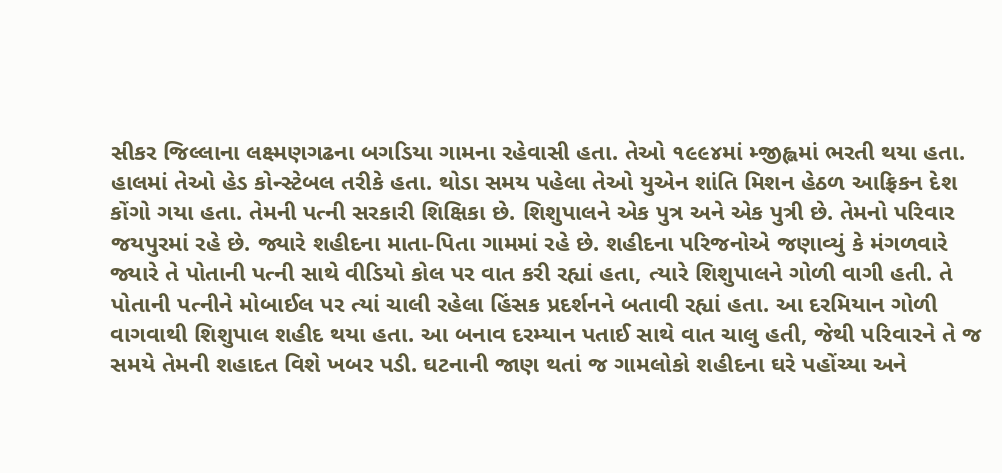સીકર જિલ્લાના લક્ષ્મણગઢના બગડિયા ગામના રહેવાસી હતા. તેઓ ૧૯૯૪માં મ્જીહ્લમાં ભરતી થયા હતા. હાલમાં તેઓ હેડ કોન્સ્ટેબલ તરીકે હતા. થોડા સમય પહેલા તેઓ યુએન શાંતિ મિશન હેઠળ આફ્રિકન દેશ કોંગો ગયા હતા. તેમની પત્ની સરકારી શિક્ષિકા છે. શિશુપાલને એક પુત્ર અને એક પુત્રી છે. તેમનો પરિવાર જયપુરમાં રહે છે. જ્યારે શહીદના માતા-પિતા ગામમાં રહે છે. શહીદના પરિજનોએ જણાવ્યું કે મંગળવારે જ્યારે તે પોતાની પત્ની સાથે વીડિયો કોલ પર વાત કરી રહ્યાં હતા, ત્યારે શિશુપાલને ગોળી વાગી હતી. તે પોતાની પત્નીને મોબાઈલ પર ત્યાં ચાલી રહેલા હિંસક પ્રદર્શનને બતાવી રહ્યાં હતા. આ દરમિયાન ગોળી વાગવાથી શિશુપાલ શહીદ થયા હતા. આ બનાવ દરમ્યાન પતાઈ સાથે વાત ચાલુ હતી, જેથી પરિવારને તે જ સમયે તેમની શહાદત વિશે ખબર પડી. ઘટનાની જાણ થતાં જ ગામલોકો શહીદના ઘરે પહોંચ્યા અને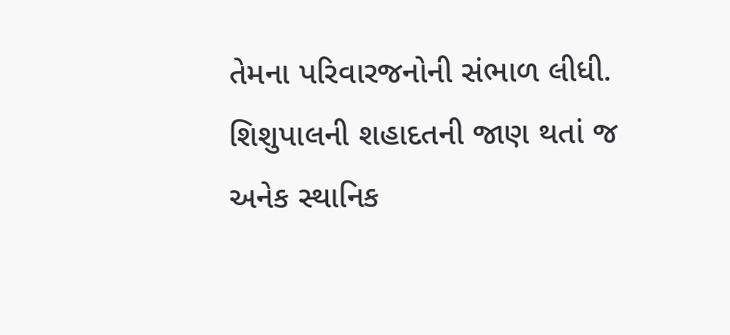તેમના પરિવારજનોની સંભાળ લીધી. શિશુપાલની શહાદતની જાણ થતાં જ અનેક સ્થાનિક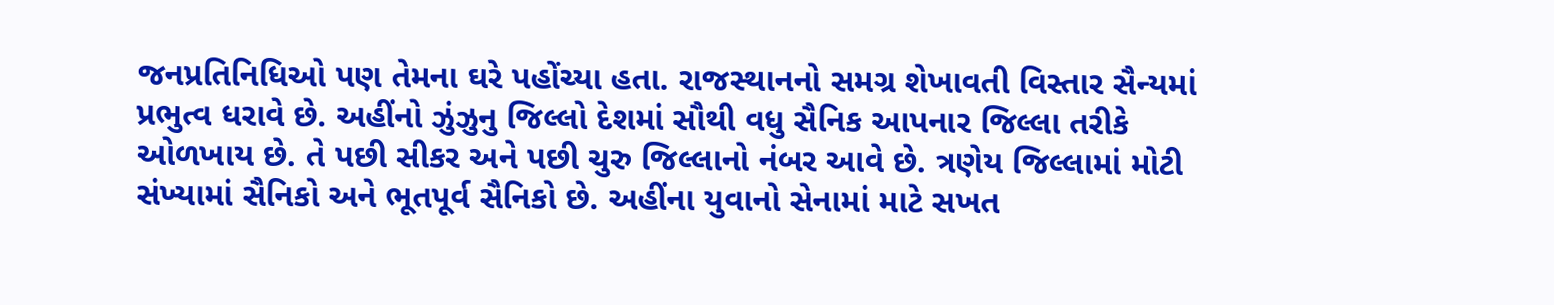જનપ્રતિનિધિઓ પણ તેમના ઘરે પહોંચ્યા હતા. રાજસ્થાનનો સમગ્ર શેખાવતી વિસ્તાર સૈન્યમાં પ્રભુત્વ ધરાવે છે. અહીંનો ઝુંઝુનુ જિલ્લો દેશમાં સૌથી વધુ સૈનિક આપનાર જિલ્લા તરીકે ઓળખાય છે. તે પછી સીકર અને પછી ચુરુ જિલ્લાનો નંબર આવે છે. ત્રણેય જિલ્લામાં મોટી સંખ્યામાં સૈનિકો અને ભૂતપૂર્વ સૈનિકો છે. અહીંના યુવાનો સેનામાં માટે સખત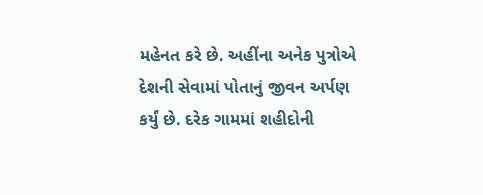મહેનત કરે છે. અહીંના અનેક પુત્રોએ દેશની સેવામાં પોતાનું જીવન અર્પણ કર્યું છે. દરેક ગામમાં શહીદોની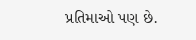પ્રતિમાઓ પણ છે.